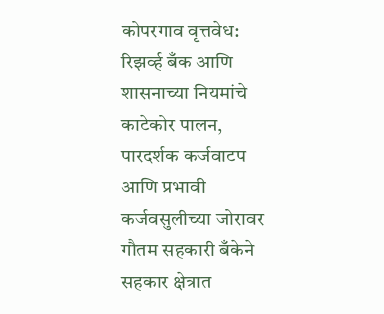कोपरगाव वृत्तवेध:
रिझर्व्ह बँक आणि शासनाच्या नियमांचे काटेकोर पालन, पारदर्शक कर्जवाटप आणि प्रभावी कर्जवसुलीच्या जोरावर गौतम सहकारी बँकेने सहकार क्षेत्रात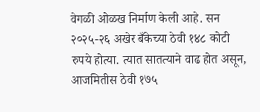वेगळी ओळख निर्माण केली आहे. सन २०२५-२६ अखेर बँकेच्या ठेवी १४८ कोटी रुपये होत्या. त्यात सातत्याने वाढ होत असून, आजमितीस ठेवी १७५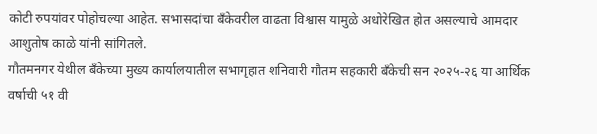कोटी रुपयांवर पोहोचल्या आहेत. सभासदांचा बँकेवरील वाढता विश्वास यामुळे अधोरेखित होत असल्याचे आमदार आशुतोष काळे यांनी सांगितले.
गौतमनगर येथील बँकेच्या मुख्य कार्यालयातील सभागृहात शनिवारी गौतम सहकारी बँकेची सन २०२५-२६ या आर्थिक वर्षाची ५१ वी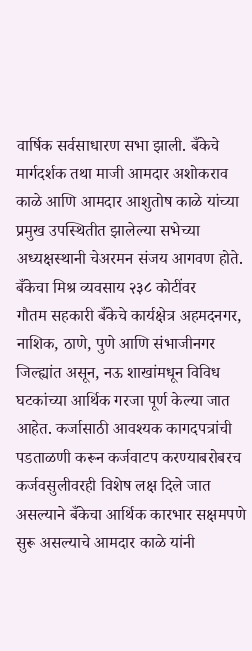वार्षिक सर्वसाधारण सभा झाली. बँकेचे मार्गदर्शक तथा माजी आमदार अशोकराव काळे आणि आमदार आशुतोष काळे यांच्या प्रमुख उपस्थितीत झालेल्या सभेच्या अध्यक्षस्थानी चेअरमन संजय आगवण होते.
बँकेचा मिश्र व्यवसाय २३८ कोटींवर
गौतम सहकारी बँकेचे कार्यक्षेत्र अहमदनगर, नाशिक, ठाणे, पुणे आणि संभाजीनगर जिल्ह्यांत असून, नऊ शाखांमधून विविध घटकांच्या आर्थिक गरजा पूर्ण केल्या जात आहेत. कर्जासाठी आवश्यक कागदपत्रांची पडताळणी करून कर्जवाटप करण्याबरोबरच कर्जवसुलीवरही विशेष लक्ष दिले जात असल्याने बँकेचा आर्थिक कारभार सक्षमपणे सुरू असल्याचे आमदार काळे यांनी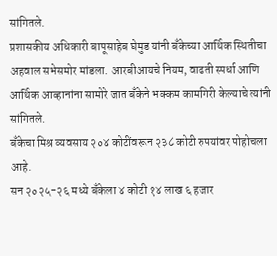सांगितले.
प्रशासकीय अधिकारी बापूसाहेब घेमुड यांनी बँकेच्या आर्थिक स्थितीचा अहवाल सभेसमोर मांडला. आरबीआयचे नियम, वाढती स्पर्धा आणि आर्थिक आव्हानांना सामोरे जात बँकेने भक्कम कामगिरी केल्याचे त्यांनी सांगितले.
बँकेचा मिश्र व्यवसाय २०४ कोटींवरून २३८ कोटी रुपयांवर पोहोचला आहे.
सन २०२५-२६ मध्ये बँकेला ४ कोटी १४ लाख ६ हजार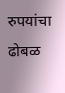रुपयांचा ढोबळ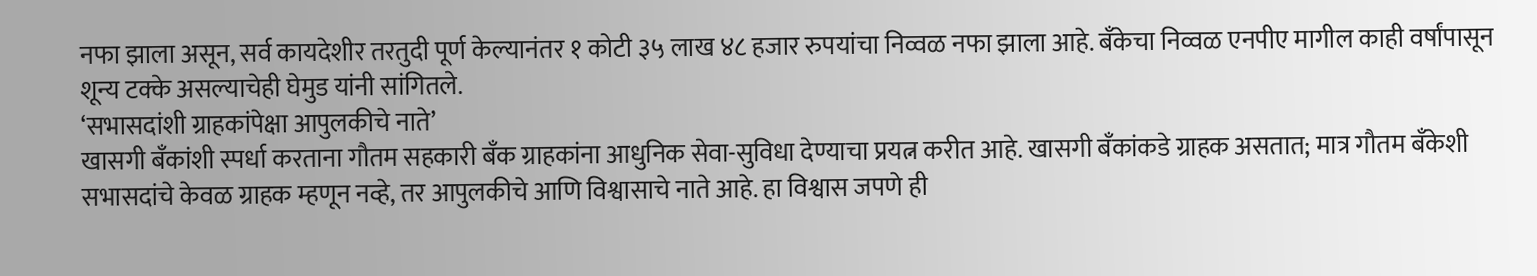नफा झाला असून, सर्व कायदेशीर तरतुदी पूर्ण केल्यानंतर १ कोटी ३५ लाख ४८ हजार रुपयांचा निव्वळ नफा झाला आहे. बँकेचा निव्वळ एनपीए मागील काही वर्षांपासून शून्य टक्के असल्याचेही घेमुड यांनी सांगितले.
‘सभासदांशी ग्राहकांपेक्षा आपुलकीचे नाते’
खासगी बँकांशी स्पर्धा करताना गौतम सहकारी बँक ग्राहकांना आधुनिक सेवा-सुविधा देण्याचा प्रयत्न करीत आहे. खासगी बँकांकडे ग्राहक असतात; मात्र गौतम बँकेशी सभासदांचे केवळ ग्राहक म्हणून नव्हे, तर आपुलकीचे आणि विश्वासाचे नाते आहे. हा विश्वास जपणे ही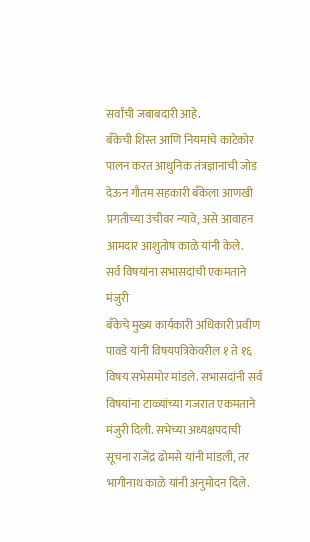सर्वांची जबाबदारी आहे.
बँकेची शिस्त आणि नियमांचे काटेकोर पालन करत आधुनिक तंत्रज्ञानाची जोड देऊन गौतम सहकारी बँकेला आणखी प्रगतीच्या उंचीवर न्यावे, असे आवाहन आमदार आशुतोष काळे यांनी केले.
सर्व विषयांना सभासदांची एकमताने मंजुरी
बँकेचे मुख्य कार्यकारी अधिकारी प्रवीण पावडे यांनी विषयपत्रिकेवरील १ ते १६ विषय सभेसमोर मांडले. सभासदांनी सर्व विषयांना टाळ्यांच्या गजरात एकमताने मंजुरी दिली. सभेच्या अध्यक्षपदाची सूचना राजेंद्र ढोमसे यांनी मांडली, तर भागीनाथ काळे यांनी अनुमोदन दिले.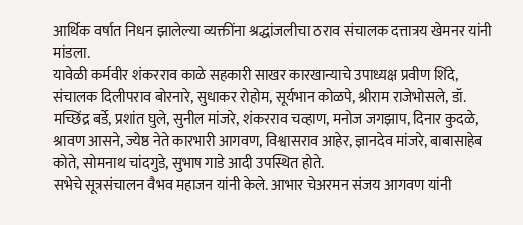आर्थिक वर्षात निधन झालेल्या व्यक्तींना श्रद्धांजलीचा ठराव संचालक दत्तात्रय खेमनर यांनी मांडला.
यावेळी कर्मवीर शंकरराव काळे सहकारी साखर कारखान्याचे उपाध्यक्ष प्रवीण शिंदे, संचालक दिलीपराव बोरनारे, सुधाकर रोहोम, सूर्यभान कोळपे, श्रीराम राजेभोसले, डॉ. मच्छिंद्र बर्डे, प्रशांत घुले, सुनील मांजरे, शंकरराव चव्हाण, मनोज जगझाप, दिनार कुदळे, श्रावण आसने, ज्येष्ठ नेते कारभारी आगवण, विश्वासराव आहेर, ज्ञानदेव मांजरे, बाबासाहेब कोते, सोमनाथ चांदगुडे, सुभाष गाडे आदी उपस्थित होते.
सभेचे सूत्रसंचालन वैभव महाजन यांनी केले. आभार चेअरमन संजय आगवण यांनी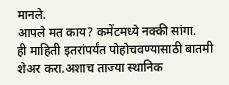मानले.
आपले मत काय? कमेंटमध्ये नक्की सांगा.
ही माहिती इतरांपर्यंत पोहोचवण्यासाठी बातमी शेअर करा.अशाच ताज्या स्थानिक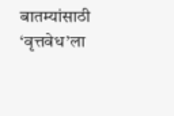बातम्यांसाठी ‘वृत्तवेध’ला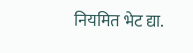नियमित भेट द्या.